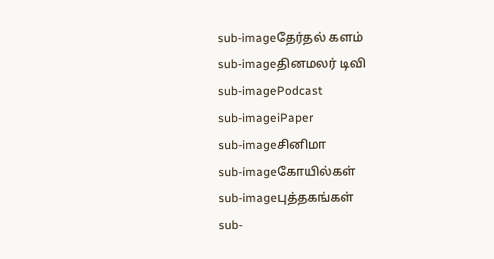sub-imageதேர்தல் களம்
sub-imageதினமலர் டிவி
sub-imagePodcast
sub-imageiPaper
sub-imageசினிமா
sub-imageகோயில்கள்
sub-imageபுத்தகங்கள்
sub-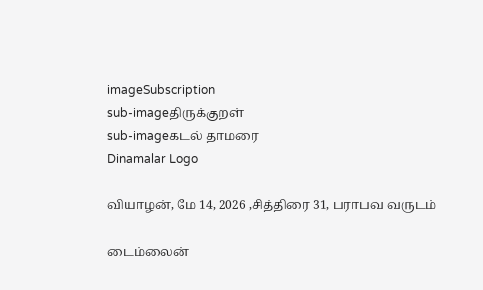imageSubscription
sub-imageதிருக்குறள்
sub-imageகடல் தாமரை
Dinamalar Logo

வியாழன், மே 14, 2026 ,சித்திரை 31, பராபவ வருடம்

டைம்லைன்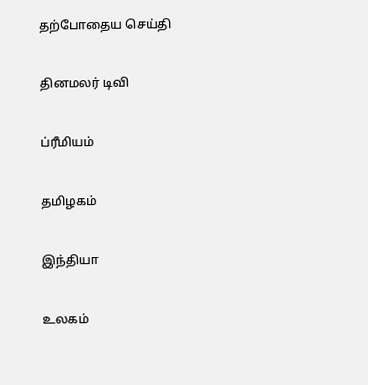தற்போதைய செய்தி


தினமலர் டிவி


ப்ரீமியம்


தமிழகம்


இந்தியா


உலகம்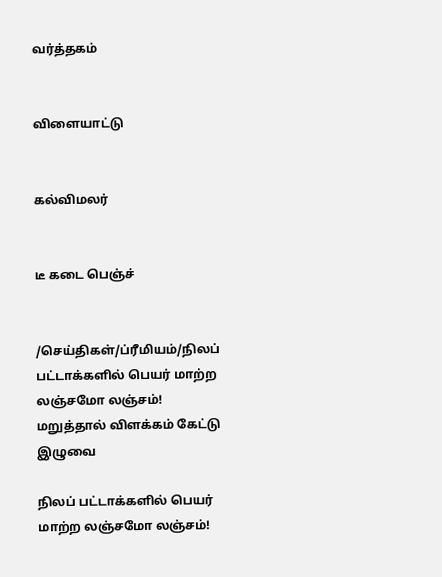வர்த்தகம்


விளையாட்டு


கல்விமலர்


டீ கடை பெஞ்ச்


/செய்திகள்/ப்ரீமியம்/நிலப் பட்டாக்களில் பெயர் மாற்ற லஞ்சமோ லஞ்சம்! மறுத்தால் விளக்கம் கேட்டு இழுவை

நிலப் பட்டாக்களில் பெயர் மாற்ற லஞ்சமோ லஞ்சம்!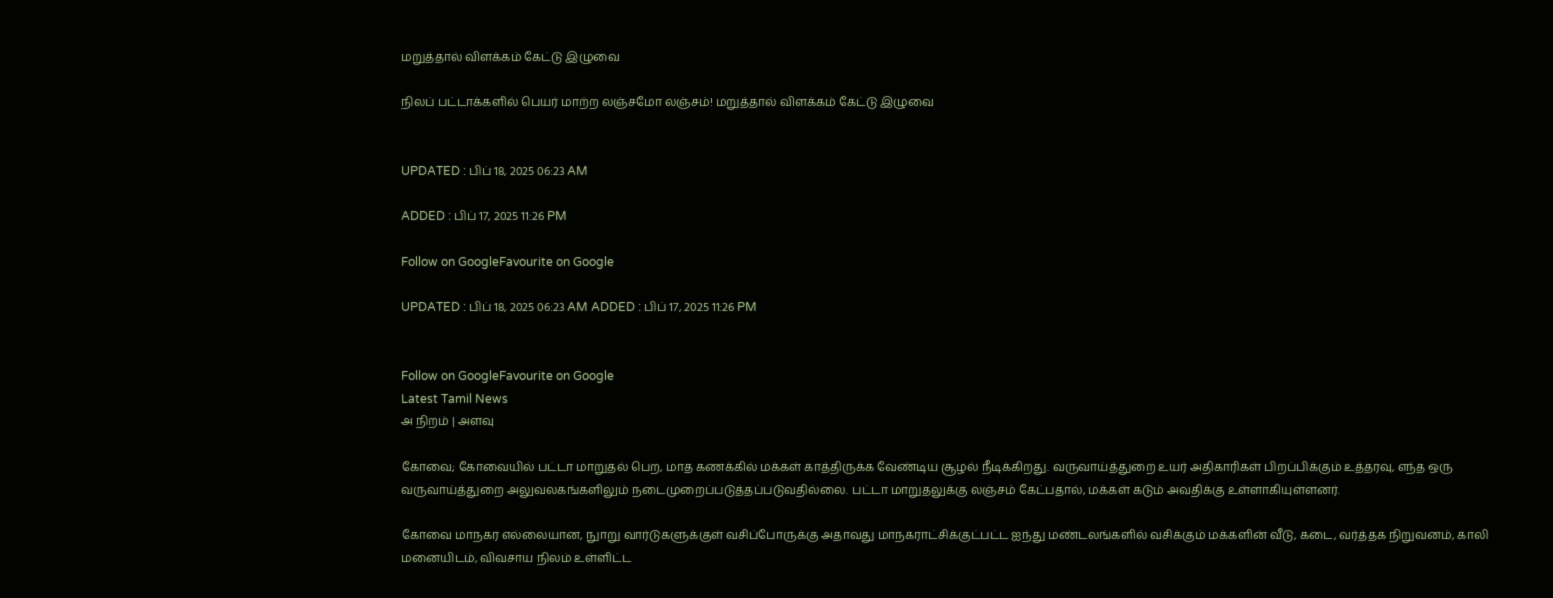மறுத்தால் விளக்கம் கேட்டு இழுவை

நிலப் பட்டாக்களில் பெயர் மாற்ற லஞ்சமோ லஞ்சம்! மறுத்தால் விளக்கம் கேட்டு இழுவை


UPDATED : பிப் 18, 2025 06:23 AM

ADDED : பிப் 17, 2025 11:26 PM

Follow on GoogleFavourite on Google

UPDATED : பிப் 18, 2025 06:23 AM ADDED : பிப் 17, 2025 11:26 PM


Follow on GoogleFavourite on Google
Latest Tamil News
அ நிறம் | அளவு

கோவை; கோவையில் பட்டா மாறுதல் பெற, மாத கணக்கில் மக்கள் காத்திருக்க வேண்டிய சூழல் நீடிக்கிறது. வருவாய்த்துறை உயர் அதிகாரிகள் பிறப்பிக்கும் உத்தரவு, எந்த ஒரு வருவாய்த்துறை அலுவலகங்களிலும் நடைமுறைப்படுத்தப்படுவதில்லை. பட்டா மாறுதலுக்கு லஞ்சம் கேட்பதால், மக்கள் கடும் அவதிக்கு உள்ளாகியுள்ளனர்.

கோவை மாநகர எல்லையான, நுாறு வார்டுகளுக்குள் வசிப்போருக்கு அதாவது மாநகராட்சிக்குட்பட்ட ஐந்து மண்டலங்களில் வசிக்கும் மக்களின் வீடு, கடை, வர்த்தக நிறுவனம், காலி மனையிடம், விவசாய நிலம் உள்ளிட்ட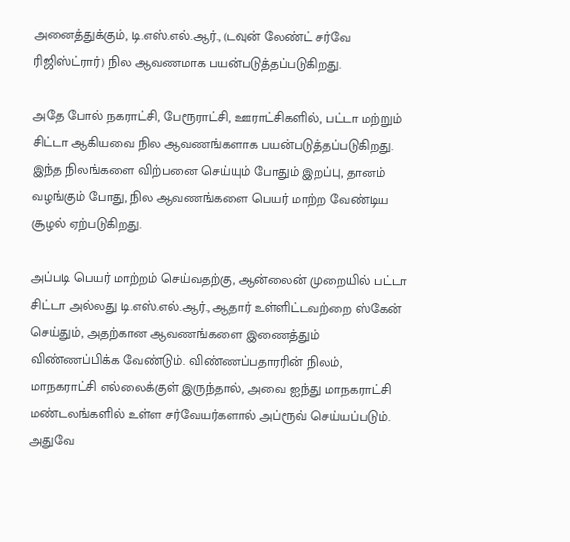அனைத்துக்கும், டி.எஸ்.எல்.ஆர்., (டவுன் லேண்ட் சர்வே ரிஜிஸ்ட்ரார்) நில ஆவணமாக பயன்படுத்தப்படுகிறது.

அதே போல் நகராட்சி, பேரூராட்சி, ஊராட்சிகளில், பட்டா மற்றும் சிட்டா ஆகியவை நில ஆவணங்களாக பயன்படுத்தப்படுகிறது. இந்த நிலங்களை விற்பனை செய்யும் போதும் இறப்பு, தானம் வழங்கும் போது, நில ஆவணங்களை பெயர் மாற்ற வேண்டிய சூழல் ஏற்படுகிறது.

அப்படி பெயர் மாற்றம் செய்வதற்கு, ஆன்லைன் முறையில் பட்டா சிட்டா அல்லது டி.எஸ்.எல்.ஆர்., ஆதார் உள்ளிட்டவற்றை ஸ்கேன் செய்தும், அதற்கான ஆவணங்களை இணைத்தும் விண்ணப்பிக்க வேண்டும். விண்ணப்பதாரரின் நிலம், மாநகராட்சி எல்லைக்குள் இருந்தால், அவை ஐந்து மாநகராட்சி மண்டலங்களில் உள்ள சர்வேயர்களால் அப்ரூவ் செய்யப்படும். அதுவே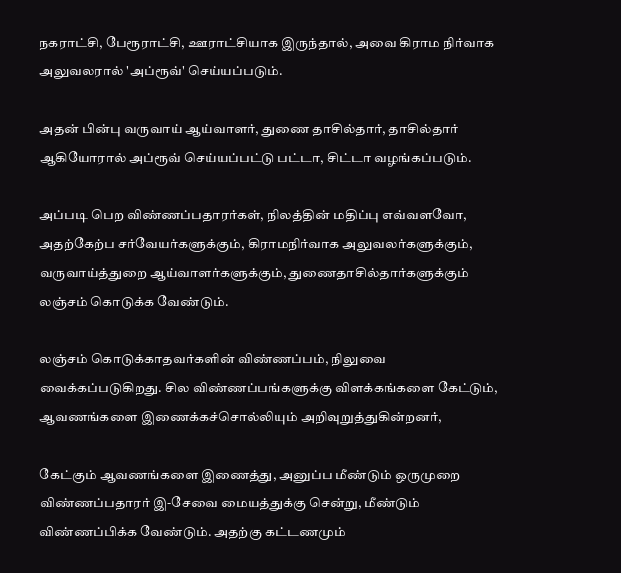நகராட்சி, பேரூராட்சி, ஊராட்சியாக இருந்தால், அவை கிராம நிர்வாக அலுவலரால் 'அப்ரூவ்' செய்யப்படும்.

அதன் பின்பு வருவாய் ஆய்வாளர், துணை தாசில்தார், தாசில்தார் ஆகியோரால் அப்ரூவ் செய்யப்பட்டு பட்டா, சிட்டா வழங்கப்படும்.

அப்படி பெற விண்ணப்பதாரர்கள், நிலத்தின் மதிப்பு எவ்வளவோ, அதற்கேற்ப சர்வேயர்களுக்கும், கிராமநிர்வாக அலுவலர்களுக்கும், வருவாய்த்துறை ஆய்வாளர்களுக்கும், துணைதாசில்தார்களுக்கும் லஞ்சம் கொடுக்க வேண்டும்.

லஞ்சம் கொடுக்காதவர்களின் விண்ணப்பம், நிலுவை வைக்கப்படுகிறது. சில விண்ணப்பங்களுக்கு விளக்கங்களை கேட்டும், ஆவணங்களை இணைக்கச்சொல்லியும் அறிவுறுத்துகின்றனர்,

கேட்கும் ஆவணங்களை இணைத்து, அனுப்ப மீண்டும் ஒருமுறை விண்ணப்பதாரர் இ-சேவை மையத்துக்கு சென்று, மீண்டும் விண்ணப்பிக்க வேண்டும். அதற்கு கட்டணமும்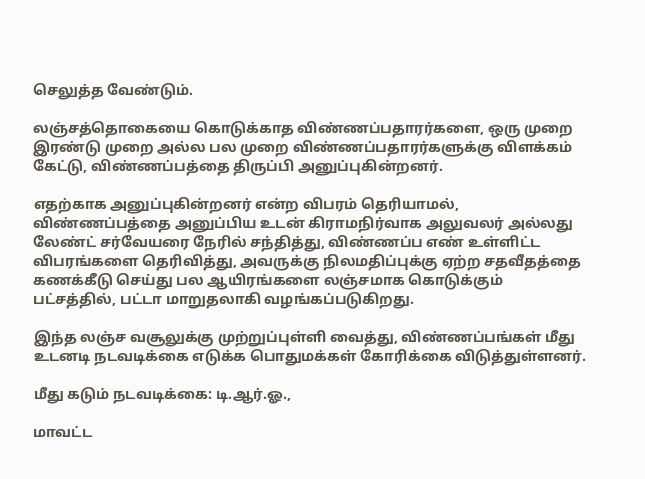செலுத்த வேண்டும்.

லஞ்சத்தொகையை கொடுக்காத விண்ணப்பதாரர்களை, ஒரு முறை இரண்டு முறை அல்ல பல முறை விண்ணப்பதாரர்களுக்கு விளக்கம் கேட்டு, விண்ணப்பத்தை திருப்பி அனுப்புகின்றனர்.

எதற்காக அனுப்புகின்றனர் என்ற விபரம் தெரியாமல், விண்ணப்பத்தை அனுப்பிய உடன் கிராமநிர்வாக அலுவலர் அல்லது லேண்ட் சர்வேயரை நேரில் சந்தித்து, விண்ணப்ப எண் உள்ளிட்ட விபரங்களை தெரிவித்து, அவருக்கு நிலமதிப்புக்கு ஏற்ற சதவீதத்தை கணக்கீடு செய்து பல ஆயிரங்களை லஞ்சமாக கொடுக்கும் பட்சத்தில், பட்டா மாறுதலாகி வழங்கப்படுகிறது.

இந்த லஞ்ச வசூலுக்கு முற்றுப்புள்ளி வைத்து, விண்ணப்பங்கள் மீது உடனடி நடவடிக்கை எடுக்க பொதுமக்கள் கோரிக்கை விடுத்துள்ளனர்.

மீது கடும் நடவடிக்கை: டி.ஆர்.ஓ.,

மாவட்ட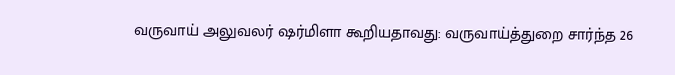வருவாய் அலுவலர் ஷர்மிளா கூறியதாவது: வருவாய்த்துறை சார்ந்த 26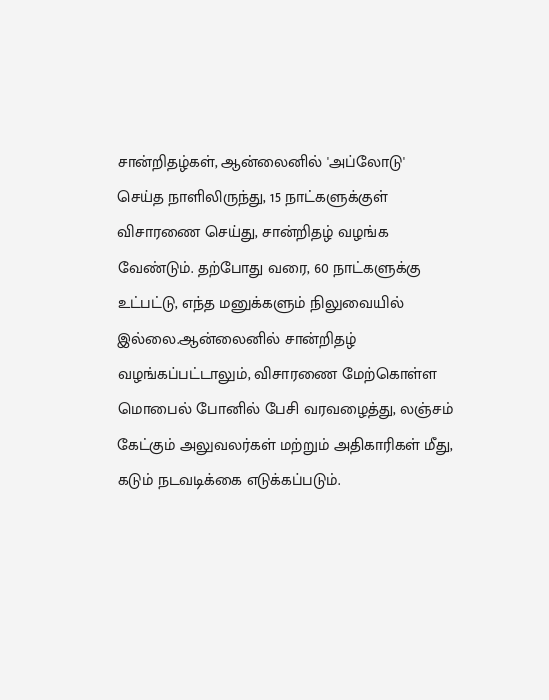சான்றிதழ்கள், ஆன்லைனில் 'அப்லோடு' செய்த நாளிலிருந்து, 15 நாட்களுக்குள் விசாரணை செய்து, சான்றிதழ் வழங்க வேண்டும். தற்போது வரை, 60 நாட்களுக்கு உட்பட்டு, எந்த மனுக்களும் நிலுவையில் இல்லை.ஆன்லைனில் சான்றிதழ் வழங்கப்பட்டாலும், விசாரணை மேற்கொள்ள மொபைல் போனில் பேசி வரவழைத்து, லஞ்சம் கேட்கும் அலுவலர்கள் மற்றும் அதிகாரிகள் மீது, கடும் நடவடிக்கை எடுக்கப்படும்.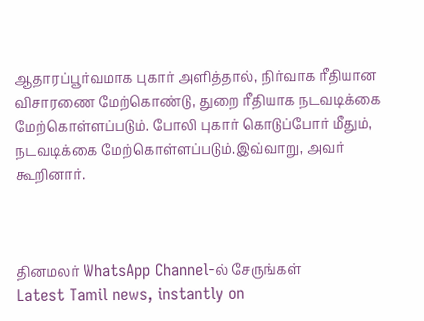ஆதாரப்பூர்வமாக புகார் அளித்தால், நிர்வாக ரீதியான விசாரணை மேற்கொண்டு, துறை ரீதியாக நடவடிக்கை மேற்கொள்ளப்படும். போலி புகார் கொடுப்போர் மீதும், நடவடிக்கை மேற்கொள்ளப்படும்.இவ்வாறு, அவர் கூறினார்.



தினமலர் WhatsApp Channel-ல் சேருங்கள்
Latest Tamil news, instantly on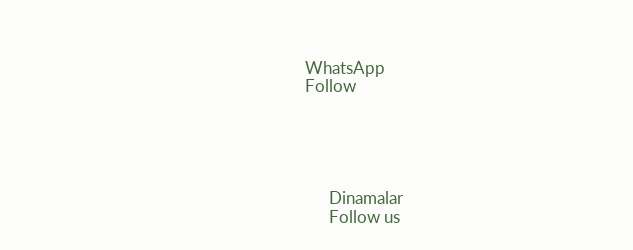WhatsApp
Follow





      Dinamalar
      Follow us